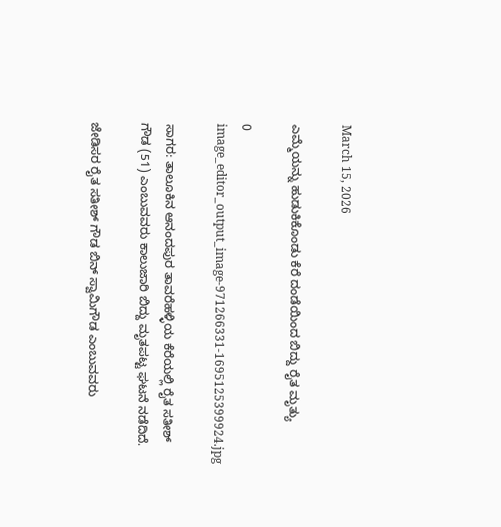March 15, 2026

ಎಮ್ಮೆಯನ್ನು ಹುಡುಕಿಕೊಂಡು ಕೆರೆ ದಂಡೆಯಿಂದ ಬಿದ್ದು ರೈತ ಮೃತ್ಯು

0
image_editor_output_image-971266331-1695125399924.jpg

ಸಾಗರ: ತಾಲೂಕಿನ ಆನಂದಪುರ ತಾವರೆಹಳ್ಳಿಯ ಕೆರೆಯಲ್ಲಿ ರೈತ ಸತೀಶ್ ಗೌಡ (51) ಎಂಬುವವರು ಕಾಲುಜಾರಿ ಬಿದ್ದು ಮೃತಪಟ್ಟ ಘಟನೆ ನಡೆದಿದೆ.

ಜೇಡಿಸರ ರೈತ ಸತೀಶ್ ಗೌಡ ಬಿನ್ ಸ್ವಾಮಿಗೌಡ ಎಂಬುವವರು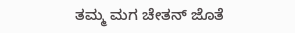ತಮ್ಮ ಮಗ ಚೇತನ್ ಜೊತೆ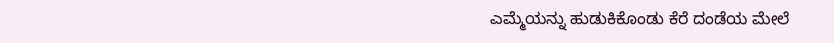ಎಮ್ಮೆಯನ್ನು ಹುಡುಕಿಕೊಂಡು ಕೆರೆ ದಂಡೆಯ ಮೇಲೆ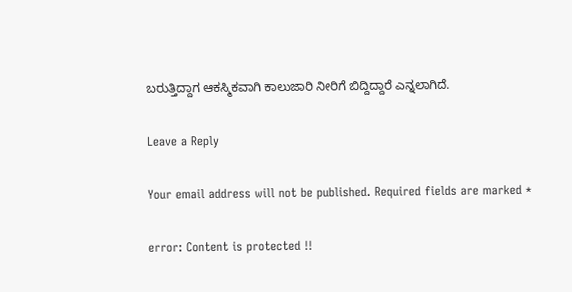ಬರುತ್ತಿದ್ದಾಗ ಆಕಸ್ಮಿಕವಾಗಿ ಕಾಲುಜಾರಿ ನೀರಿಗೆ ಬಿದ್ದಿದ್ದಾರೆ ಎನ್ನಲಾಗಿದೆ.

Leave a Reply

Your email address will not be published. Required fields are marked *

error: Content is protected !!